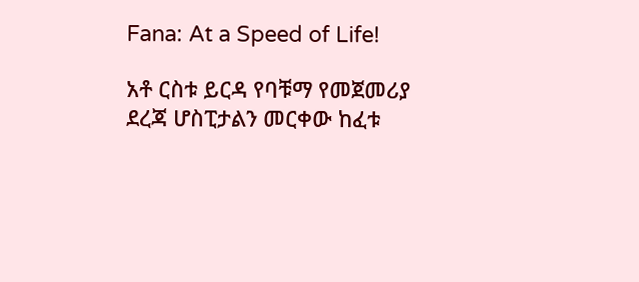Fana: At a Speed of Life!

አቶ ርስቱ ይርዳ የባቹማ የመጀመሪያ ደረጃ ሆስፒታልን መርቀው ከፈቱ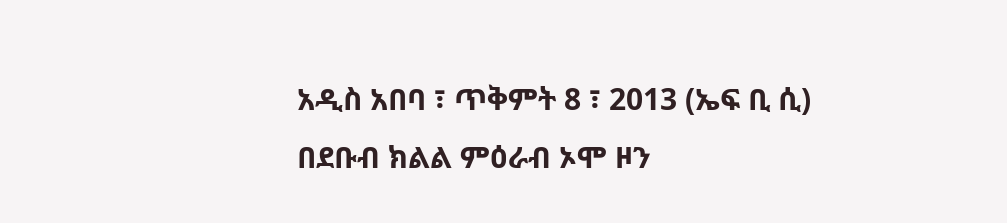አዲስ አበባ ፣ ጥቅምት 8 ፣ 2013 (ኤፍ ቢ ሲ) በደቡብ ክልል ምዕራብ ኦሞ ዞን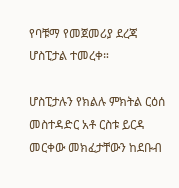የባቹማ የመጀመሪያ ደረጃ ሆስፒታል ተመረቀ።

ሆስፒታሉን የክልሉ ምክትል ርዕሰ መስተዳድር አቶ ርስቱ ይርዳ መርቀው መክፈታቸውን ከደቡብ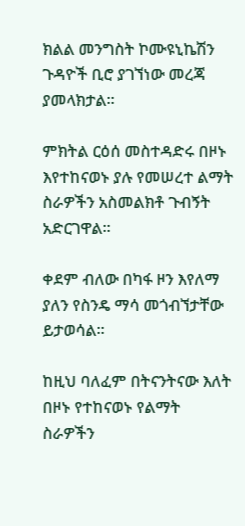ክልል መንግስት ኮሙዩኒኬሽን ጉዳዮች ቢሮ ያገኘነው መረጃ ያመላክታል።

ምክትል ርዕሰ መስተዳድሩ በዞኑ እየተከናወኑ ያሉ የመሠረተ ልማት ስራዎችን አስመልክቶ ጉብኝት አድርገዋል፡፡

ቀደም ብለው በካፋ ዞን እየለማ ያለን የስንዴ ማሳ መጎብኘታቸው ይታወሳል።

ከዚህ ባለፈም በትናንትናው እለት በዞኑ የተከናወኑ የልማት ስራዎችን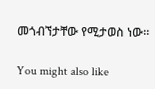መጎብኘታቸው የሚታወስ ነው።

You might also like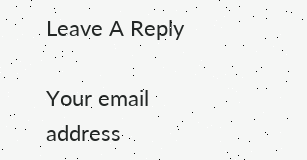Leave A Reply

Your email address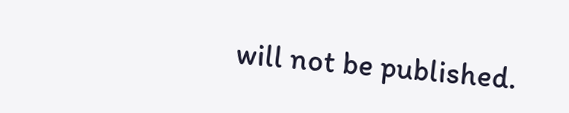will not be published.